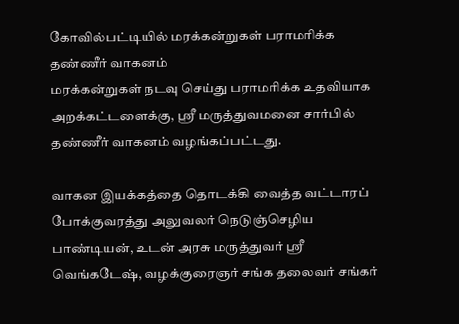கோவில்பட்டியில் மரக்கன்றுகள் பராமரிக்க தண்ணீர் வாகனம்
மரக்கன்றுகள் நடவு செய்து பராமரிக்க உதவியாக அறக்கட்டளைக்கு, ஸ்ரீ மருத்துவமனை சார்பில் தண்ணீர் வாகனம் வழங்கப்பட்டது.

வாகன இயக்கத்தை தொடக்கி வைத்த வட்டாரப் போக்குவரத்து அலுவலர் நெடுஞ்செழிய பாண்டியன், உடன் அரசு மருத்துவர் ஸ்ரீ வெங்கடேஷ், வழக்குரைஞர் சங்க தலைவர் சங்கர்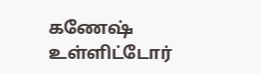கணேஷ் உள்ளிட்டோர்